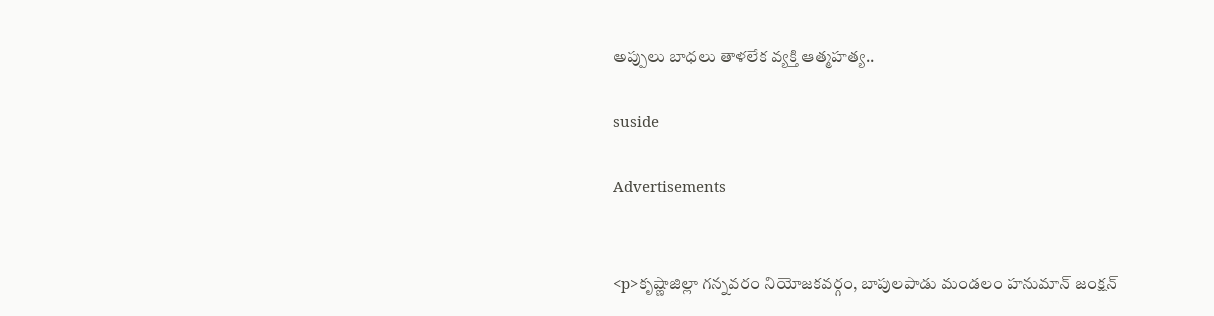అప్పులు బాధలు తాళలేక వ్యక్తి ఆత్మహత్య..

suside

Advertisements


<p>కృష్ణాజిల్లా గన్నవరం నియోజకవర్గం, బాపులపాడు మండలం హనుమాన్ జంక్షన్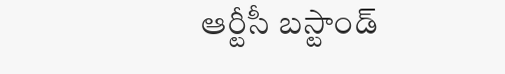ఆర్టీసీ బస్టాండ్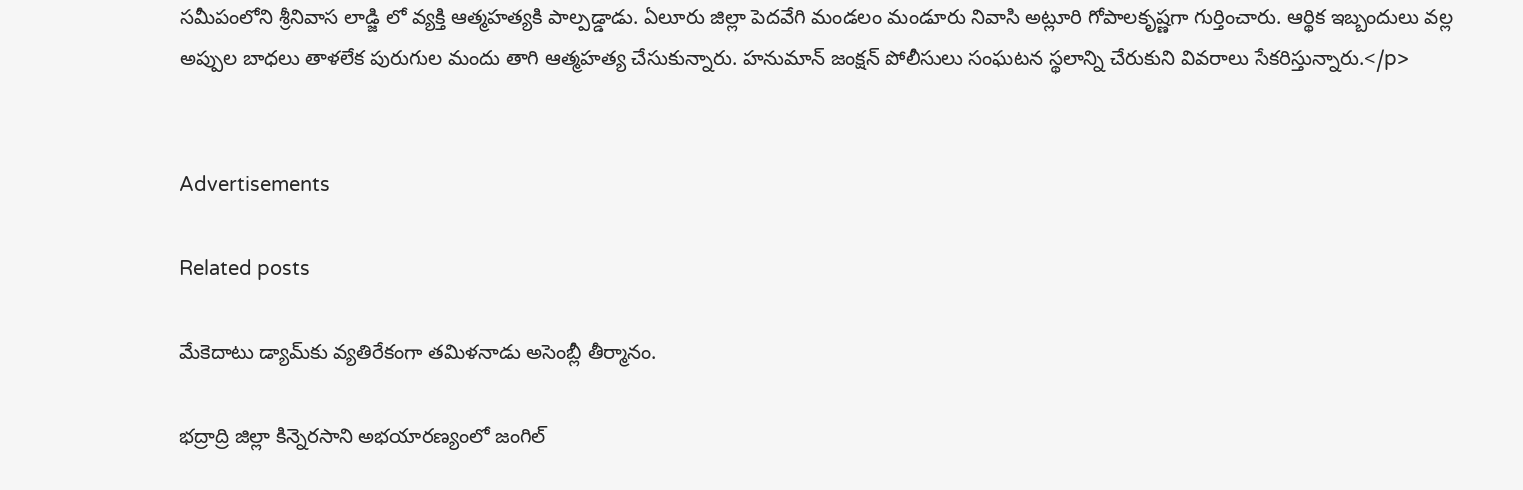సమీపంలోని శ్రీనివాస లాడ్జి లో వ్యక్తి ఆత్మహత్యకి పాల్పడ్డాడు. ఏలూరు జిల్లా పెదవేగి మండలం మండూరు నివాసి అట్లూరి గోపాలకృష్ణగా గుర్తించారు. ఆర్థిక ఇబ్బందులు వల్ల అప్పుల బాధలు తాళలేక పురుగుల మందు తాగి ఆత్మహత్య చేసుకున్నారు. హనుమాన్ జంక్షన్ పోలీసులు సంఘటన స్థలాన్ని చేరుకుని వివరాలు సేకరిస్తున్నారు.</p>


Advertisements

Related posts

మేకెదాటు డ్యామ్‌కు వ్యతిరేకంగా తమిళనాడు అసెంబ్లీ తీర్మానం.

భద్రాద్రి జిల్లా కిన్నెరసాని అభయారణ్యంలో జంగిల్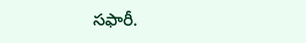సఫారీ.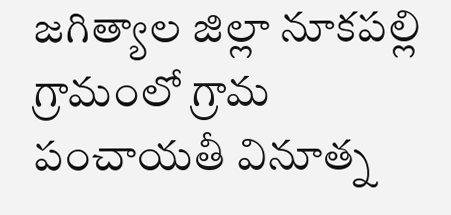జగిత్యాల జిల్లా నూకపల్లి గ్రామంలో గ్రామ పంచాయతీ వినూత్న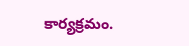కార్యక్రమం.